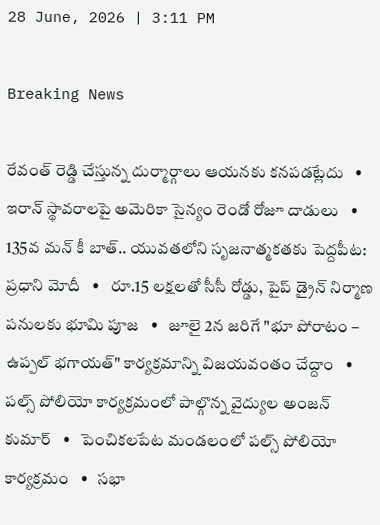28 June, 2026 | 3:11 PM

Breaking News

రేవంత్ రెడ్డి చేస్తున్న దుర్మార్గాలు ఆయనకు కనపడట్లేదు   •   ఇరాన్ స్థావరాలపై అమెరికా సైన్యం రెండో రోజూ దాడులు   •   135వ మన్ కీ బాత్.. యువతలోని సృజనాత్మకతకు పెద్దపీట: ప్రధాని మోదీ   •   రూ.15 లక్షలతో సీసీ రోడ్డు, పైప్ డ్రైన్ నిర్మాణ పనులకు భూమి పూజ   •   జూలై 2న జరిగే "భూ పోరాటం – ఉప్పల్ భగాయత్" కార్యక్రమాన్ని విజయవంతం చేద్దాం   •   పల్స్ పోలియో కార్యక్రమంలో పాల్గొన్న వైద్యుల అంజన్ కుమార్   •   పెంచికలపేట మండలంలో పల్స్ పోలియో కార్యక్రమం   •   సభా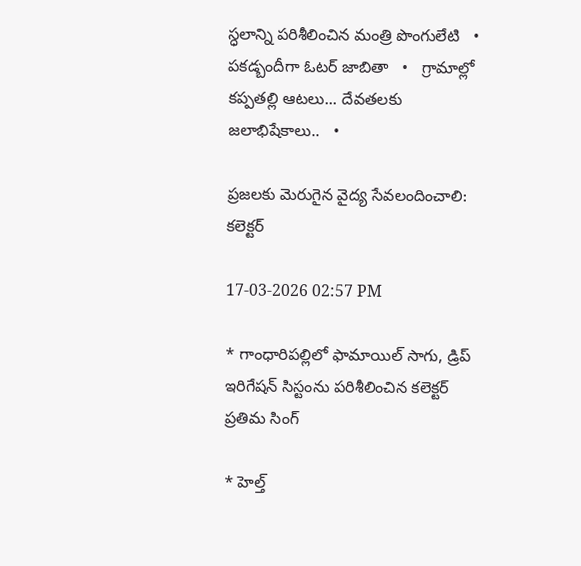స్ధలాన్ని పరిశీలించిన మంత్రి పొంగులేటి   •   పకడ్బందీగా ఓటర్ జాబితా   •   గ్రామాల్లో కప్పతల్లి ఆటలు... దేవతలకు జలాభిషేకాలు..   •

ప్రజలకు మెరుగైన వైద్య సేవలందించాలి: కలెక్టర్

17-03-2026 02:57 PM

* గాంధారిపల్లిలో ఫామాయిల్ సాగు, డ్రిప్ ఇరిగేషన్ సిస్టంను పరిశీలించిన కలెక్టర్ ప్రతిమ సింగ్

* హెల్త్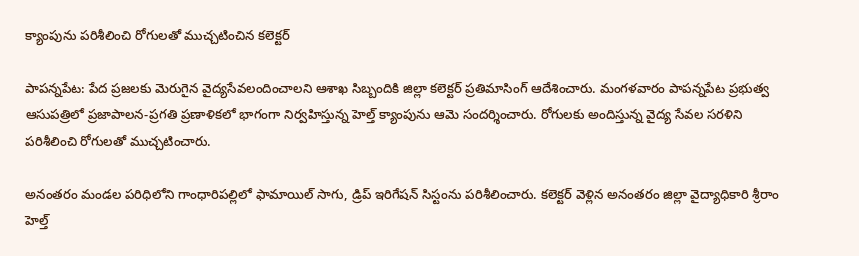క్యాంపును పరిశీలించి రోగులతో ముచ్చటించిన కలెక్టర్

పాపన్నపేట: పేద ప్రజలకు మెరుగైన వైద్యసేవలందించాలని ఆశాఖ సిబ్బందికి జిల్లా కలెక్టర్ ప్రతిమాసింగ్ ఆదేశించారు. మంగళవారం పాపన్నపేట ప్రభుత్వ ఆసుపత్రిలో ప్రజాపాలన-ప్రగతి ప్రణాళికలో భాగంగా నిర్వహిస్తున్న హెల్త్ క్యాంపును ఆమె సందర్శించారు. రోగులకు అందిస్తున్న వైద్య సేవల సరళిని పరిశీలించి రోగులతో ముచ్చటించారు.

అనంతరం మండల పరిధిలోని గాంధారిపల్లిలో ఫామాయిల్ సాగు, డ్రిప్ ఇరిగేషన్ సిస్టంను పరిశీలించారు. కలెక్టర్ వెళ్లిన అనంతరం జిల్లా వైద్యాధికారి శ్రీరాం హెల్త్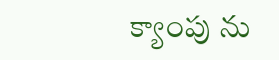క్యాంపు ను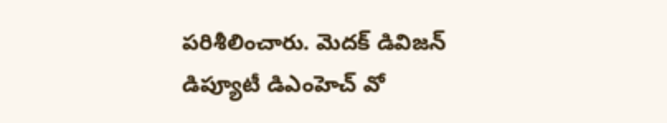పరిశీలించారు. మెదక్ డివిజన్ డిప్యూటీ డిఎంహెచ్ వో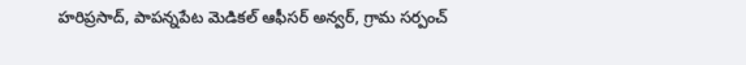హరిప్రసాద్, పాపన్నపేట మెడికల్ ఆఫీసర్ అన్వర్, గ్రామ సర్పంచ్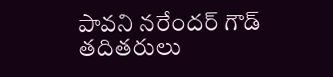పావని నరేందర్ గౌడ్ తదితరులు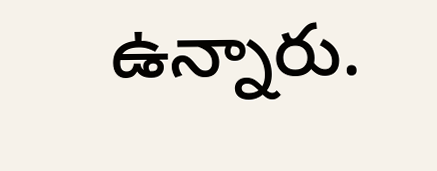ఉన్నారు.